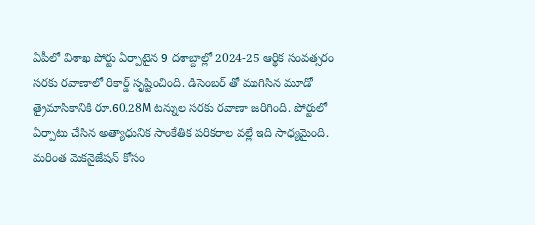ఏపీలో విశాఖ పోర్టు ఏర్పాటైన 9 దశాబ్దాల్లో 2024-25 ఆర్థిక సంవత్సరం సరకు రవాణాలో రికార్డ్ సృష్టించింది. డిసెంబర్ తో ముగిసిన మూడో త్రైమాసికానికి రూ.60.28M టన్నుల సరకు రవాణా జరిగింది. పోర్టులో ఏర్పాటు చేసిన అత్యాధునిక సాంకేతిక పరికరాల వల్లే ఇది సాధ్యమైంది. మరింత మెకనైజేషన్ కోసం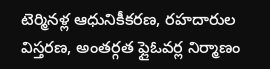టెర్మినళ్ల ఆధునికీకరణ, రహదారుల విస్తరణ, అంతర్గత ఫ్లైఓవర్ల నిర్మాణం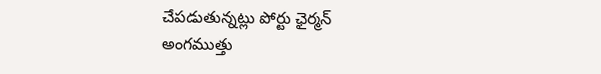చేపడుతున్నట్లు పోర్టు ఛైర్మన్ అంగముత్తు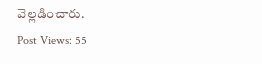వెల్లడించారు.
Post Views: 55